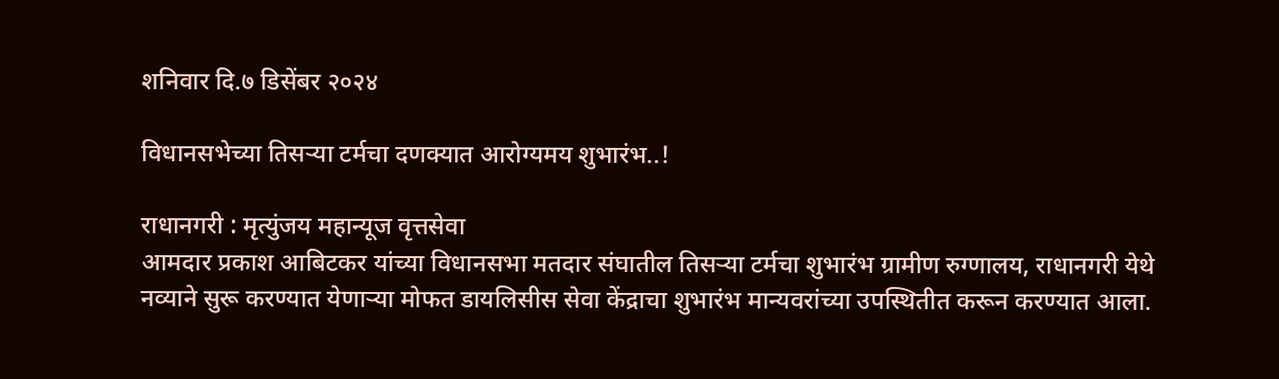शनिवार दि.७ डिसेंबर २०२४

विधानसभेच्या तिसऱ्या टर्मचा दणक्यात आरोग्यमय शुभारंभ..!

राधानगरी : मृत्युंजय महान्यूज वृत्तसेवा
आमदार प्रकाश आबिटकर यांच्या विधानसभा मतदार संघातील तिसऱ्या टर्मचा शुभारंभ ग्रामीण रुग्णालय, राधानगरी येथे नव्याने सुरू करण्यात येणाऱ्या मोफत डायलिसीस सेवा केंद्राचा शुभारंभ मान्यवरांच्या उपस्थितीत करून करण्यात आला.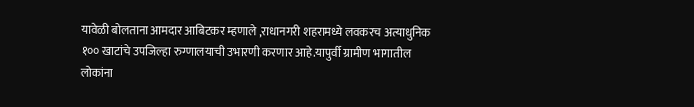यावेळी बोलताना आमदार आबिटकर म्हणाले ,राधानगरी शहरामध्ये लवकरच अत्याधुनिक १०० खाटांचे उपजिल्हा रुग्णालयाची उभारणी करणार आहे.यापुर्वी ग्रामीण भागातील लोकांना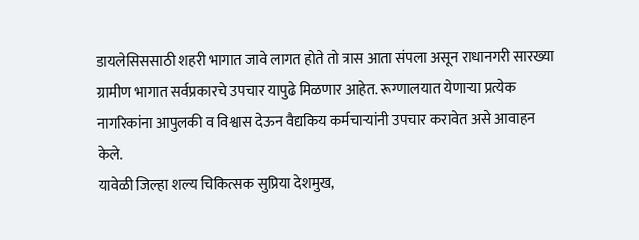डायलेसिससाठी शहरी भागात जावे लागत होते तो त्रास आता संपला असून राधानगरी सारख्या ग्रामीण भागात सर्वप्रकारचे उपचार यापुढे मिळणार आहेत. रूग्णालयात येणाऱ्या प्रत्येक नागरिकांना आपुलकी व विश्वास देऊन वैद्यकिय कर्मचाऱ्यांनी उपचार करावेत असे आवाहन केले.
यावेळी जिल्हा शल्य चिकित्सक सुप्रिया देशमुख,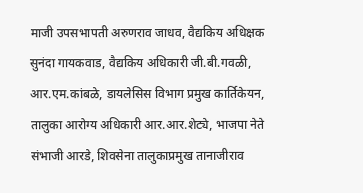माजी उपसभापती अरुणराव जाधव, वैद्यकिय अधिक्षक सुनंदा गायकवाड, वैद्यकिय अधिकारी जी.बी.गवळी, आर.एम.कांबळे, डायलेसिस विभाग प्रमुख कार्तिकेयन, तालुका आरोग्य अधिकारी आर.आर.शेट्ये, भाजपा नेते संभाजी आरडे, शिवसेना तालुकाप्रमुख तानाजीराव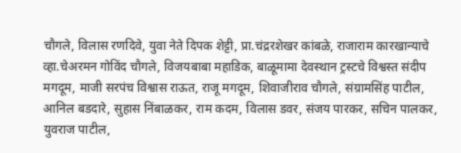चौगले, विलास रणदिवे, युवा नेते दिपक शेट्टी, प्रा.चंद्ररशेखर कांबळे, राजाराम कारखान्याचे व्हा.चेअरमन गोविंद चौगले, विजयबाबा महाडिक, बाळूमामा देवस्थान ट्रस्टचे विश्वस्त संदीप मगदूम, माजी सरपंच विश्वास राऊत, राजू मगदूम, शिवाजीराव चौगले, संग्रामसिंह पाटील, आनिल बडदारे, सुहास निंबाळकर, राम कदम, विलास डवर, संजय पारकर, सचिन पालकर, युवराज पाटील,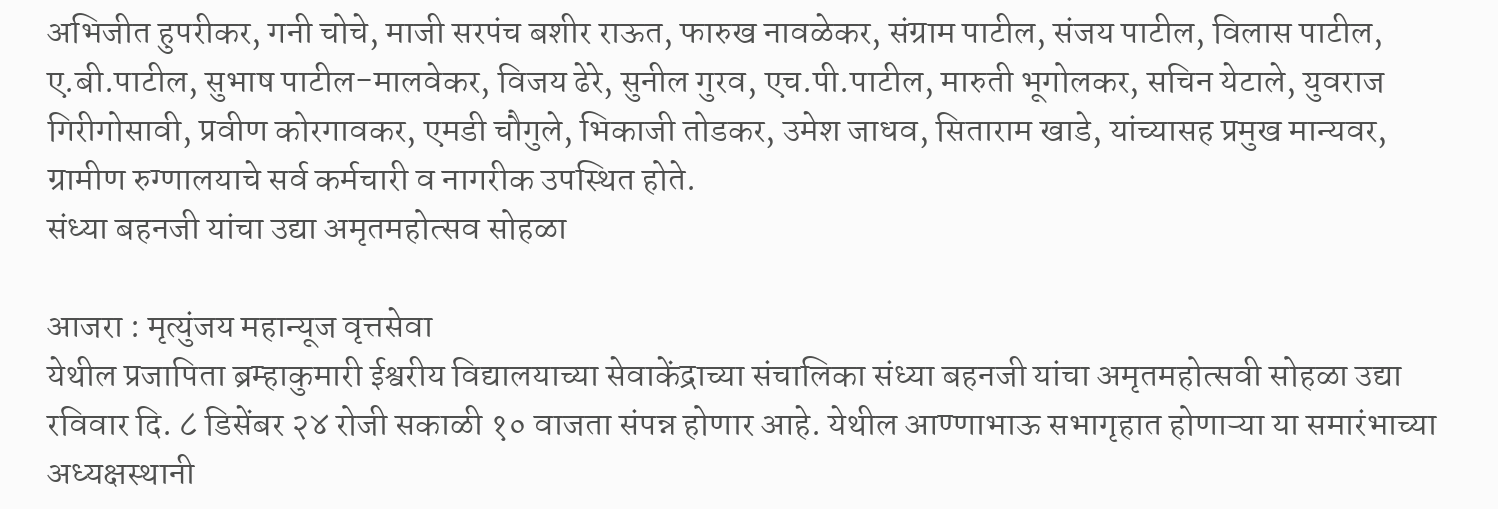अभिजीत हुपरीकर, गनी चोचे, माजी सरपंच बशीर राऊत, फारुख नावळेकर, संग्राम पाटील, संजय पाटील, विलास पाटील, ए.बी.पाटील, सुभाष पाटील-मालवेकर, विजय ढेरे, सुनील गुरव, एच.पी.पाटील, मारुती भूगोलकर, सचिन येटाले, युवराज गिरीगोसावी, प्रवीण कोरगावकर, एमडी चौगुले, भिकाजी तोडकर, उमेश जाधव, सिताराम खाडे, यांच्यासह प्रमुख मान्यवर, ग्रामीण रुग्णालयाचे सर्व कर्मचारी व नागरीक उपस्थित होते.
संध्या बहनजी यांचा उद्या अमृतमहोत्सव सोहळा

आजरा : मृत्युंजय महान्यूज वृत्तसेवा
येथील प्रजापिता ब्रम्हाकुमारी ईश्वरीय विद्यालयाच्या सेवाकेंद्राच्या संचालिका संध्या बहनजी यांचा अमृतमहोत्सवी सोहळा उद्या रविवार दि. ८ डिसेंबर २४ रोजी सकाळी १० वाजता संपन्न होणार आहे. येथील आण्णाभाऊ सभागृहात होणाऱ्या या समारंभाच्या अध्यक्षस्थानी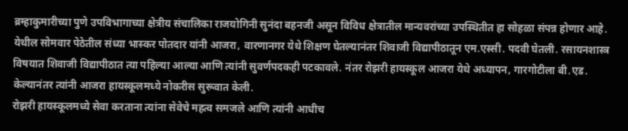ब्रम्हाकुमारीच्या पुणे उपविभागाच्या क्षेत्रीय संचालिका राजयोगिनी सुनंदा बहनजी असून विविध क्षेत्रातील मान्यवरांच्या उपस्थितीत हा सोहळा संपन्न होणार आहे.
येथील सोमवार पेठेतील संध्या भास्कर पोतदार यांनी आजरा, वारणानगर येथे शिक्षण घेतल्यानंतर शिवाजी विद्यापीठातून एम.एस्सी. पदवी घेतली. रसायनशास्त्र विषयात शिवाजी विद्यापीठात त्या पहिल्या आल्या आणि त्यांनी सुवर्णपदकही पटकावले. नंतर रोझरी हायस्कूल आजरा येथे अध्यापन, गारगोटीला बी.एड. केल्यानंतर त्यांनी आजरा हायस्कूलमध्ये नोकरीस सुरूवात केली.
रोझरी हायस्कूलमध्ये सेवा करताना त्यांना सेवेचे महत्व समजले आणि त्यांनी आधीच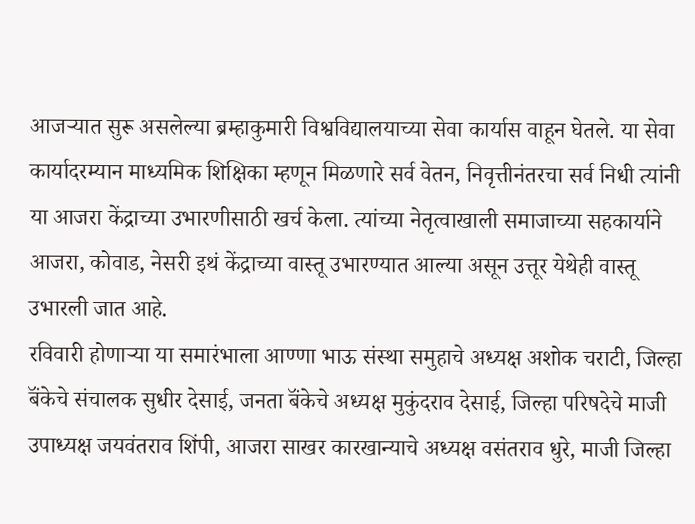आजऱ्यात सुरू असलेल्या ब्रम्हाकुमारी विश्वविद्यालयाच्या सेवा कार्यास वाहून घेतले. या सेवा कार्यादरम्यान माध्यमिक शिक्षिका म्हणून मिळणारे सर्व वेतन, निवृत्तीनंतरचा सर्व निधी त्यांनी या आजरा केंद्राच्या उभारणीसाठी खर्च केला. त्यांच्या नेतृत्वाखाली समाजाच्या सहकार्याने आजरा, कोवाड, नेसरी इथं केंद्राच्या वास्तू उभारण्यात आल्या असून उत्तूर येथेही वास्तू उभारली जात आहे.
रविवारी होणाऱ्या या समारंभाला आण्णा भाऊ संस्था समुहाचे अध्यक्ष अशोक चराटी, जिल्हा बॅंकेचे संचालक सुधीर देसाई, जनता बॅंकेचे अध्यक्ष मुकुंदराव देसाई, जिल्हा परिषदेचे माजी उपाध्यक्ष जयवंतराव शिंपी, आजरा साखर कारखान्याचे अध्यक्ष वसंतराव धुरे, माजी जिल्हा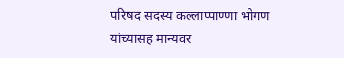परिषद सदस्य कल्लाप्पाण्णा भोगण यांच्यासह मान्यवर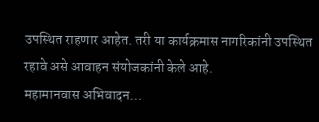उपस्थित राहणार आहेत. तरी या कार्यक्रमास नागरिकांनी उपस्थित रहावे असे आवाहन संयोजकांनी केले आहे.
महामानवास अभिवादन…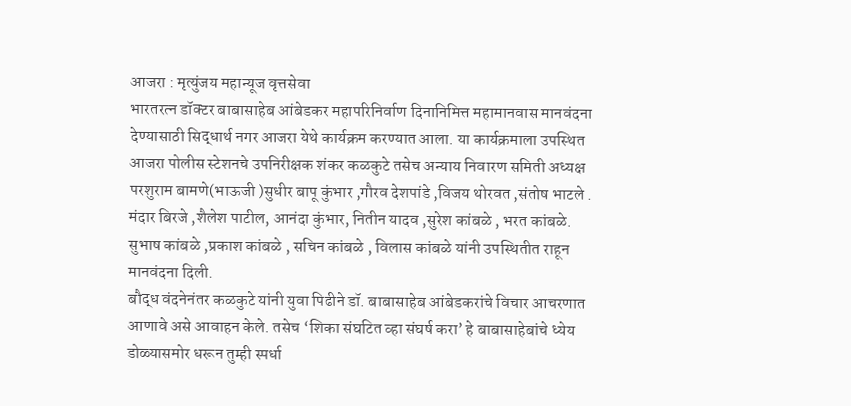आजरा : मृत्युंजय महान्यूज वृत्तसेवा
भारतरत्न डॉक्टर बाबासाहेब आंबेडकर महापरिनिर्वाण दिनानिमित्त महामानवास मानवंदना देण्यासाठी सिद्धार्थ नगर आजरा येथे कार्यक्रम करण्यात आला. या कार्यक्रमाला उपस्थित आजरा पोलीस स्टेशनचे उपनिरीक्षक शंकर कळकुटे तसेच अन्याय निवारण समिती अध्यक्ष परशुराम बामणे(भाऊजी )सुधीर बापू कुंभार ,गौरव देशपांडे ,विजय थोरवत ,संतोष भाटले . मंदार बिरजे ,शैलेश पाटील, आनंदा कुंभार, नितीन यादव ,सुरेश कांबळे , भरत कांबळे. सुभाष कांबळे ,प्रकाश कांबळे , सचिन कांबळे , विलास कांबळे यांनी उपस्थितीत राहून मानवंदना दिली.
बौद्ध वंदनेनंतर कळकुटे यांनी युवा पिढीने डॉ. बाबासाहेब आंबेडकरांचे विचार आचरणात आणावे असे आवाहन केले. तसेच ‘शिका संघटित व्हा संघर्ष करा’ हे बाबासाहेबांचे ध्येय डोळ्यासमोर धरून तुम्ही स्पर्धा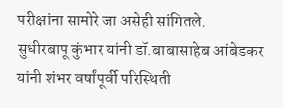परीक्षांना सामोरे जा असेही सांगितले.
सुधीरबापू कुंभार यांनी डॉ.बाबासाहेब आंबेडकर यांनी शंभर वर्षांपूर्वी परिस्थिती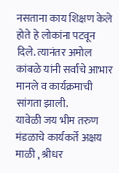नसताना काय शिक्षण केले होते हे लोकांना पटवून दिले. त्यानंतर अमोल कांबळे यांनी सर्वांचे आभार मानले व कार्यक्रमाची सांगता झाली.
यावेळी जय भीम तरुण मंडळाचे कार्यकर्ते अक्षय माळी , श्रीधर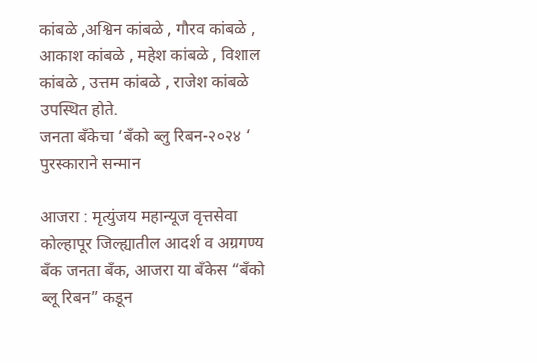कांबळे ,अश्विन कांबळे , गौरव कांबळे , आकाश कांबळे , महेश कांबळे , विशाल कांबळे , उत्तम कांबळे , राजेश कांबळे उपस्थित होते.
जनता बँकेचा ‘बँको ब्लु रिबन-२०२४ ‘ पुरस्काराने सन्मान

आजरा : मृत्युंजय महान्यूज वृत्तसेवा
कोल्हापूर जिल्ह्यातील आदर्श व अग्रगण्य बँक जनता बँक, आजरा या बँकेस “बँको ब्लू रिबन” कडून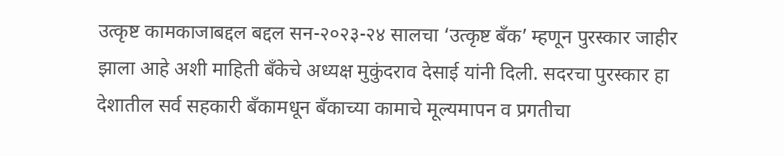उत्कृष्ट कामकाजाबद्दल बद्दल सन-२०२३-२४ सालचा ‘उत्कृष्ट बँक’ म्हणून पुरस्कार जाहीर झाला आहे अशी माहिती बँकेचे अध्यक्ष मुकुंदराव देसाई यांनी दिली. सदरचा पुरस्कार हा देशातील सर्व सहकारी बँकामधून बँकाच्या कामाचे मूल्यमापन व प्रगतीचा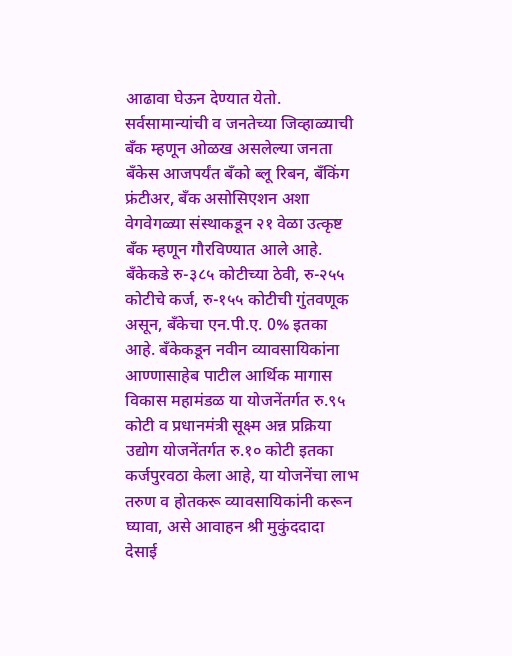आढावा घेऊन देण्यात येतो. सर्वसामान्यांची व जनतेच्या जिव्हाळ्याची बँक म्हणून ओळख असलेल्या जनता बँकेस आजपर्यंत बँको ब्लू रिबन, बँकिंग फ्रंटीअर, बँक असोसिएशन अशा वेगवेगळ्या संस्थाकडून २१ वेळा उत्कृष्ट बँक म्हणून गौरविण्यात आले आहे.
बँकेकडे रु-३८५ कोटीच्या ठेवी, रु-२५५ कोटीचे कर्ज, रु-१५५ कोटीची गुंतवणूक असून, बँकेचा एन.पी.ए. 0% इतका आहे. बँकेकडून नवीन व्यावसायिकांना आण्णासाहेब पाटील आर्थिक मागास विकास महामंडळ या योजनेंतर्गत रु.९५ कोटी व प्रधानमंत्री सूक्ष्म अन्न प्रक्रिया उद्योग योजनेंतर्गत रु.१० कोटी इतका कर्जपुरवठा केला आहे, या योजनेंचा लाभ तरुण व होतकरू व्यावसायिकांनी करून घ्यावा, असे आवाहन श्री मुकुंददादा देसाई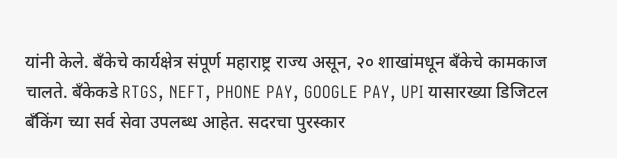यांनी केले. बँकेचे कार्यक्षेत्र संपूर्ण महाराष्ट्र राज्य असून, २० शाखांमधून बँकेचे कामकाज चालते. बँकेकडे RTGS, NEFT, PHONE PAY, GOOGLE PAY, UPI यासारख्या डिजिटल बँकिंग च्या सर्व सेवा उपलब्ध आहेत. सदरचा पुरस्कार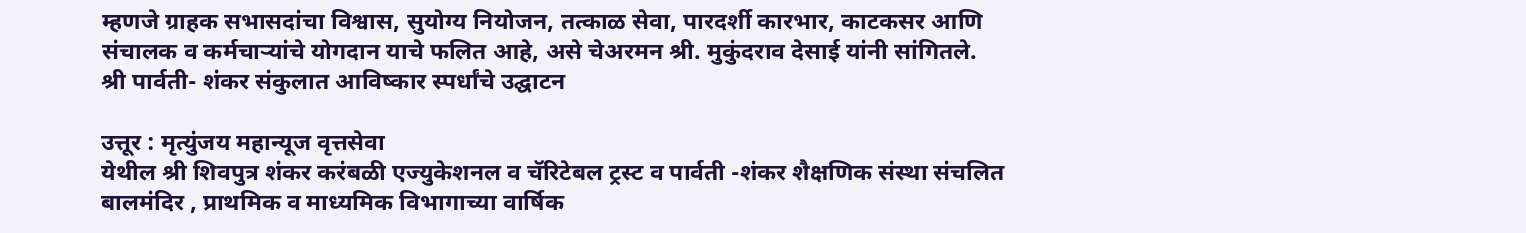म्हणजे ग्राहक सभासदांचा विश्वास, सुयोग्य नियोजन, तत्काळ सेवा, पारदर्शी कारभार, काटकसर आणि संचालक व कर्मचाऱ्यांचे योगदान याचे फलित आहे, असे चेअरमन श्री. मुकुंदराव देसाई यांनी सांगितले.
श्री पार्वती- शंकर संकुलात आविष्कार स्पर्धांचे उद्घाटन

उत्तूर : मृत्युंजय महान्यूज वृत्तसेवा
येथील श्री शिवपुत्र शंकर करंबळी एज्युकेशनल व चॅरिटेबल ट्रस्ट व पार्वती -शंकर शैक्षणिक संस्था संचलित बालमंदिर , प्राथमिक व माध्यमिक विभागाच्या वार्षिक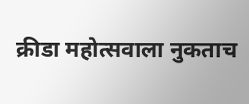क्रीडा महोत्सवाला नुकताच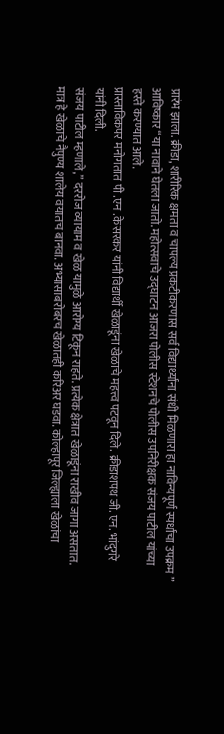प्रारंभ झाला. क्रीडा, शारीरिक क्षमता व चापल्य प्रकटीकरणास सर्व विद्यार्थ्यांना संधी मिळणारा हा नाविन्यपूर्ण स्पर्धांचा उपक्रम ” आविष्कार “या नावाने घेतला जातो. महोत्सवाचे उद्घाटन आजरा पोलीस स्टेशनचे पोलीस उपनिरीक्षक संजय पाटील यांच्या हस्ते करण्यात आले.
प्रास्ताविकपर मनोगतात पी .एन .केसरकर यांनी विद्यार्थी खेळाडूंना खेळाचे महत्त्व पटवून दिले. क्रीडाशपथ जी. एन. भांदुगरे यांनी दिली.
संजय पाटील म्हणाले,” दररोज व्यायाम व खेळ यामुळे आरोग्य टिकून राहते. प्रत्येक क्षेत्रात खेळाडूंना राखीव जागा असतात. मात्र हे खेळाचे नैपुण्य शालेय वयातच बानवा. अभ्यासाबरोबरच खेळातही करिअर घडवा. कोल्हापूर जिल्ह्याला खेळांचा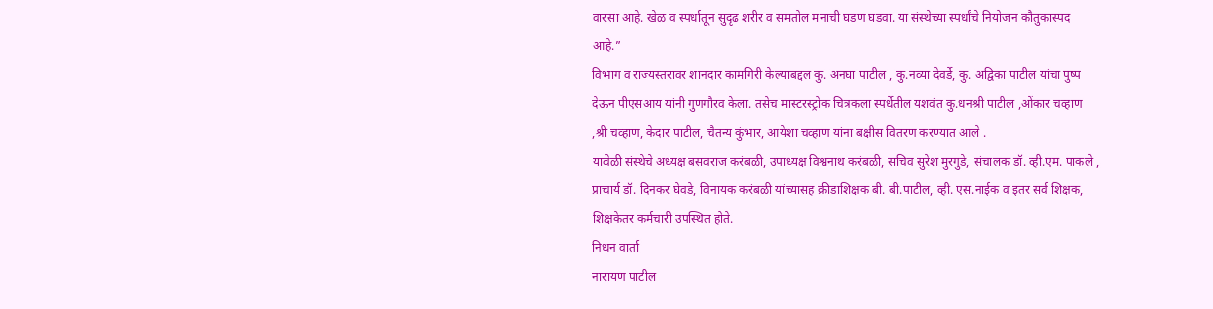वारसा आहे. खेळ व स्पर्धातून सुदृढ शरीर व समतोल मनाची घडण घडवा. या संस्थेच्या स्पर्धांचे नियोजन कौतुकास्पद आहे.”
विभाग व राज्यस्तरावर शानदार कामगिरी केल्याबद्दल कु. अनघा पाटील , कु.नव्या देवर्डे, कु. अद्विका पाटील यांचा पुष्प देऊन पीएसआय यांनी गुणगौरव केला. तसेच मास्टरस्ट्रोक चित्रकला स्पर्धेतील यशवंत कु.धनश्री पाटील ,ओंकार चव्हाण ,श्री चव्हाण, केदार पाटील, चैतन्य कुंभार, आयेशा चव्हाण यांना बक्षीस वितरण करण्यात आले .
यावेळी संस्थेचे अध्यक्ष बसवराज करंबळी, उपाध्यक्ष विश्वनाथ करंबळी, सचिव सुरेश मुरगुडे, संचालक डॉ. व्ही.एम. पाकले , प्राचार्य डॉ. दिनकर घेवडे, विनायक करंबळी यांच्यासह क्रीडाशिक्षक बी. बी.पाटील, व्ही. एस.नाईक व इतर सर्व शिक्षक, शिक्षकेतर कर्मचारी उपस्थित होते.
निधन वार्ता
नारायण पाटील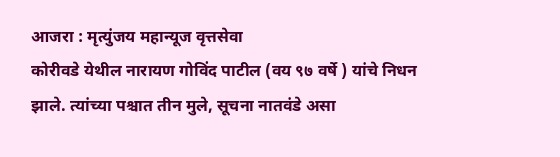आजरा : मृत्युंजय महान्यूज वृत्तसेवा
कोरीवडे येथील नारायण गोविंद पाटील (वय ९७ वर्षे ) यांचे निधन झाले. त्यांच्या पश्चात तीन मुले, सूचना नातवंडे असा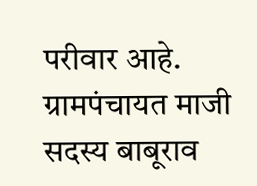परीवार आहे. ग्रामपंचायत माजी सदस्य बाबूराव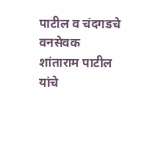पाटील व चंदगडचे वनसेवक शांताराम पाटील यांचे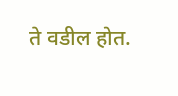ते वडील होत.